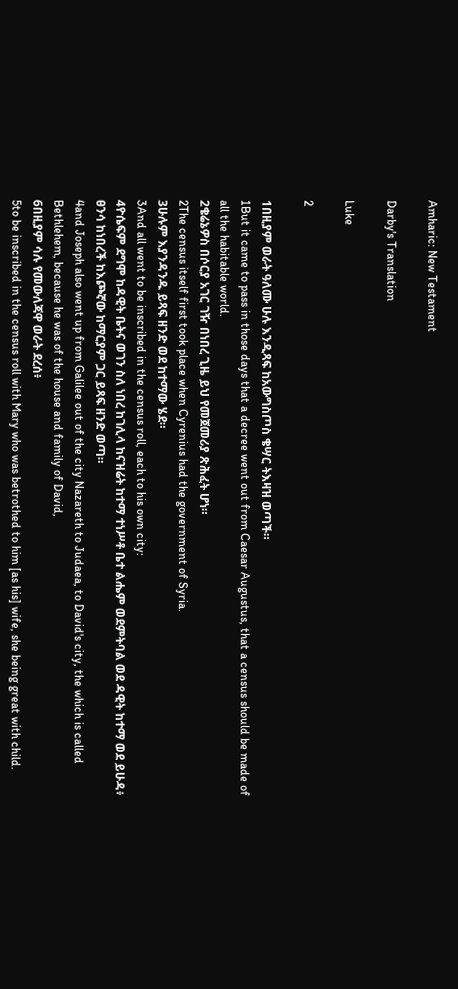Amharic: New Testament

Darby's Translation

Luke

2

1በዚያም ወራት ዓለሙ ሁሉ እንዲጻፍ ከአውግስጦስ ቄሣር ትእዛዝ ወጣች።
1But it came to pass in those days that a decree went out from Caesar Augustus, that a census should be made of all the habitable world.
2ቄሬኔዎስ በሶርያ አገር ገዥ በነበረ ጊዜ ይህ የመጀመሪያ ጽሕፈት ሆነ።
2The census itself first took place when Cyrenius had the government of Syria.
3ሁሉም እያንዳንዱ ይጻፍ ዘንድ ወደ ከተማው ሄደ።
3And all went to be inscribed in the census roll, each to his own city:
4ዮሴፍም ደግሞ ከዳዊት ቤትና ወገን ስለ ነበረ ከገሊላ ከናዝሬት ከተማ ተነሥቶ ቤተ ልሔም ወደምትባል ወደ ዳዊት ከተማ ወደ ይሁዳ፥ ፀንሳ ከነበረች ከእጮኛው ከማርያም ጋር ይጻፍ ዘንድ ወጣ።
4and Joseph also went up from Galilee out of the city Nazareth to Judaea, to David's city, the which is called Bethlehem, because he was of the house and family of David,
6በዚያም ሳሉ የመውለጃዋ ወራት ደረሰ፥
5to be inscribed in the census roll with Mary who was betrothed to him [as his] wife, she being great with child.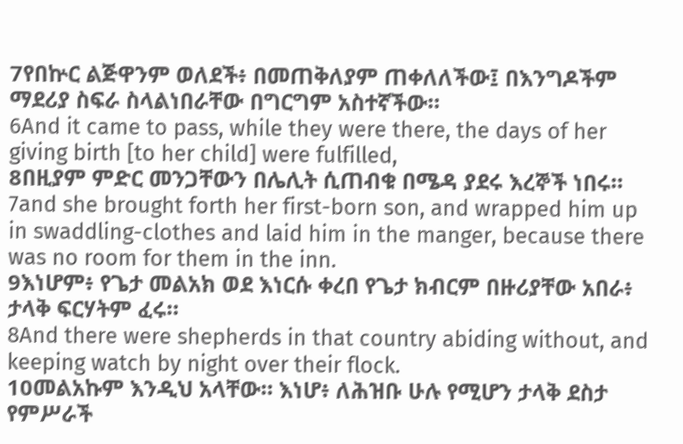7የበኵር ልጅዋንም ወለደች፥ በመጠቅለያም ጠቀለለችው፤ በእንግዶችም ማደሪያ ስፍራ ስላልነበራቸው በግርግም አስተኛችው።
6And it came to pass, while they were there, the days of her giving birth [to her child] were fulfilled,
8በዚያም ምድር መንጋቸውን በሌሊት ሲጠብቁ በሜዳ ያደሩ እረኞች ነበሩ።
7and she brought forth her first-born son, and wrapped him up in swaddling-clothes and laid him in the manger, because there was no room for them in the inn.
9እነሆም፥ የጌታ መልአክ ወደ እነርሱ ቀረበ የጌታ ክብርም በዙሪያቸው አበራ፥ ታላቅ ፍርሃትም ፈሩ።
8And there were shepherds in that country abiding without, and keeping watch by night over their flock.
10መልአኩም እንዲህ አላቸው። እነሆ፥ ለሕዝቡ ሁሉ የሚሆን ታላቅ ደስታ የምሥራች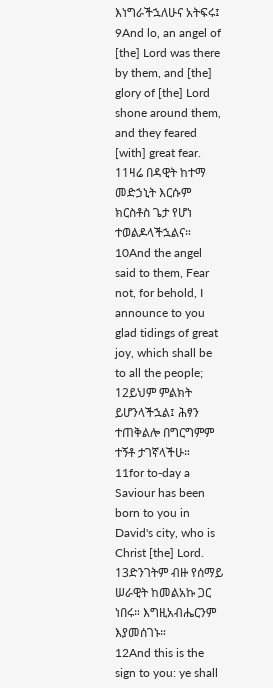እነግራችኋለሁና አትፍሩ፤
9And lo, an angel of [the] Lord was there by them, and [the] glory of [the] Lord shone around them, and they feared [with] great fear.
11ዛሬ በዳዊት ከተማ መድኃኒት እርሱም ክርስቶስ ጌታ የሆነ ተወልዶላችኋልና።
10And the angel said to them, Fear not, for behold, I announce to you glad tidings of great joy, which shall be to all the people;
12ይህም ምልክት ይሆንላችኋል፤ ሕፃን ተጠቅልሎ በግርግምም ተኝቶ ታገኛላችሁ።
11for to-day a Saviour has been born to you in David's city, who is Christ [the] Lord.
13ድንገትም ብዙ የሰማይ ሠራዊት ከመልአኩ ጋር ነበሩ። እግዚአብሔርንም እያመሰገኑ።
12And this is the sign to you: ye shall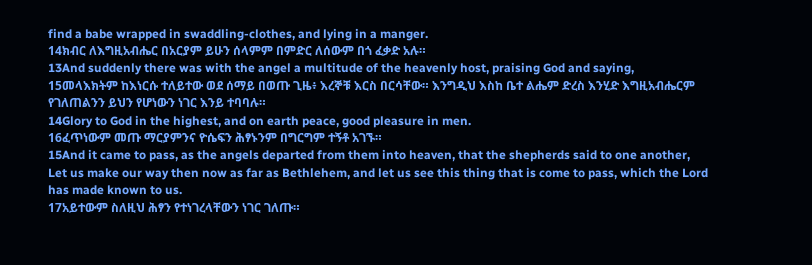find a babe wrapped in swaddling-clothes, and lying in a manger.
14ክብር ለእግዚአብሔር በአርያም ይሁን ሰላምም በምድር ለሰውም በጎ ፈቃድ አሉ።
13And suddenly there was with the angel a multitude of the heavenly host, praising God and saying,
15መላእክትም ከእነርሱ ተለይተው ወደ ሰማይ በወጡ ጊዜ፥ እረኞቹ እርስ በርሳቸው። እንግዲህ እስከ ቤተ ልሔም ድረስ እንሂድ እግዚአብሔርም የገለጠልንን ይህን የሆነውን ነገር እንይ ተባባሉ።
14Glory to God in the highest, and on earth peace, good pleasure in men.
16ፈጥነውም መጡ ማርያምንና ዮሴፍን ሕፃኑንም በግርግም ተኝቶ አገኙ።
15And it came to pass, as the angels departed from them into heaven, that the shepherds said to one another, Let us make our way then now as far as Bethlehem, and let us see this thing that is come to pass, which the Lord has made known to us.
17አይተውም ስለዚህ ሕፃን የተነገረላቸውን ነገር ገለጡ።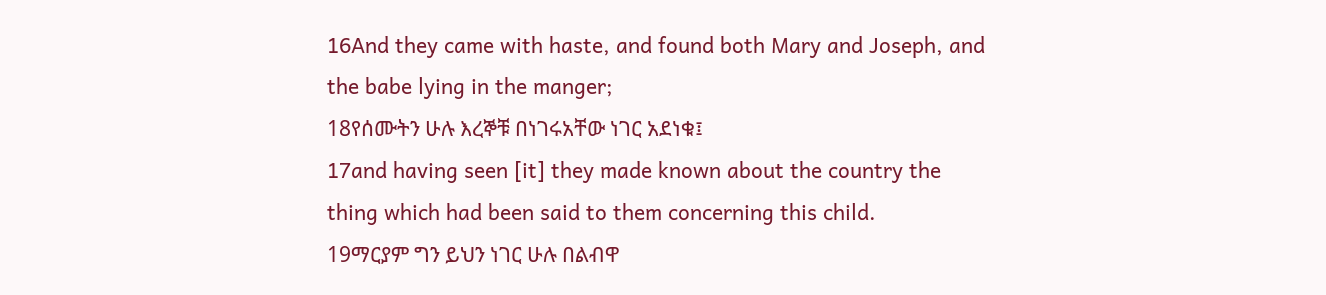16And they came with haste, and found both Mary and Joseph, and the babe lying in the manger;
18የሰሙትን ሁሉ እረኞቹ በነገሩአቸው ነገር አደነቁ፤
17and having seen [it] they made known about the country the thing which had been said to them concerning this child.
19ማርያም ግን ይህን ነገር ሁሉ በልብዋ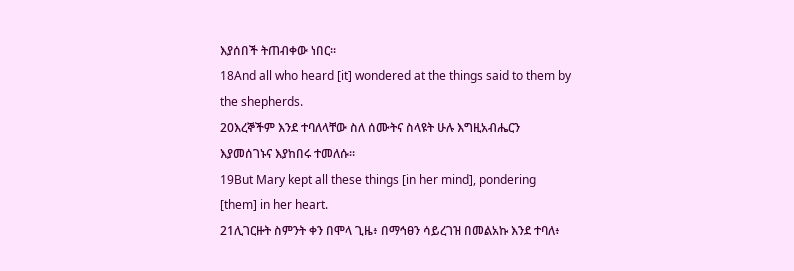እያሰበች ትጠብቀው ነበር።
18And all who heard [it] wondered at the things said to them by the shepherds.
20እረኞችም እንደ ተባለላቸው ስለ ሰሙትና ስላዩት ሁሉ እግዚአብሔርን እያመሰገኑና እያከበሩ ተመለሱ።
19But Mary kept all these things [in her mind], pondering [them] in her heart.
21ሊገርዙት ስምንት ቀን በሞላ ጊዜ፥ በማኅፀን ሳይረገዝ በመልአኩ እንደ ተባለ፥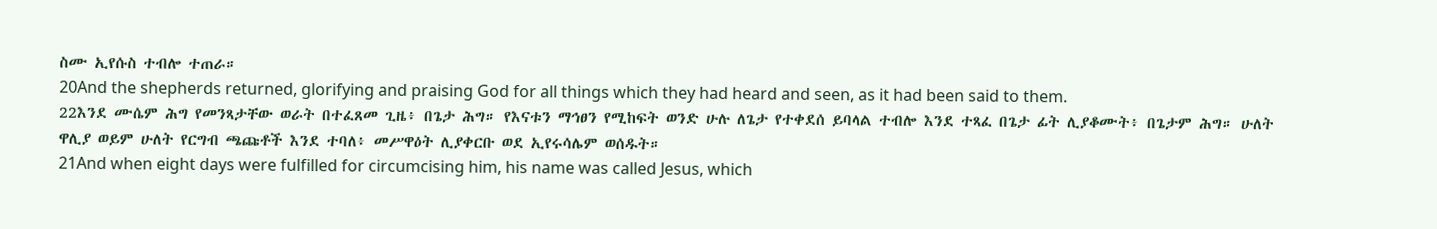ስሙ ኢየሱስ ተብሎ ተጠራ።
20And the shepherds returned, glorifying and praising God for all things which they had heard and seen, as it had been said to them.
22እንደ ሙሴም ሕግ የመንጻታቸው ወራት በተፈጸመ ጊዜ፥ በጌታ ሕግ። የእናቱን ማኅፀን የሚከፍት ወንድ ሁሉ ለጌታ የተቀደሰ ይባላል ተብሎ እንደ ተጻፈ በጌታ ፊት ሊያቆሙት፥ በጌታም ሕግ። ሁለት ዋሊያ ወይም ሁለት የርግብ ጫጩቶች እንደ ተባለ፥ መሥዋዕት ሊያቀርቡ ወደ ኢየሩሳሌም ወሰዱት።
21And when eight days were fulfilled for circumcising him, his name was called Jesus, which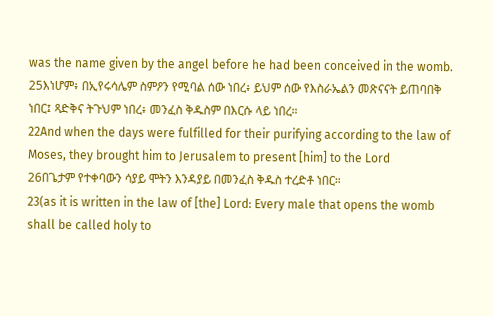was the name given by the angel before he had been conceived in the womb.
25እነሆም፥ በኢየሩሳሌም ስምዖን የሚባል ሰው ነበረ፥ ይህም ሰው የእስራኤልን መጽናናት ይጠባበቅ ነበር፤ ጻድቅና ትጉህም ነበረ፥ መንፈስ ቅዱስም በእርሱ ላይ ነበረ።
22And when the days were fulfilled for their purifying according to the law of Moses, they brought him to Jerusalem to present [him] to the Lord
26በጌታም የተቀባውን ሳያይ ሞትን እንዳያይ በመንፈስ ቅዱስ ተረድቶ ነበር።
23(as it is written in the law of [the] Lord: Every male that opens the womb shall be called holy to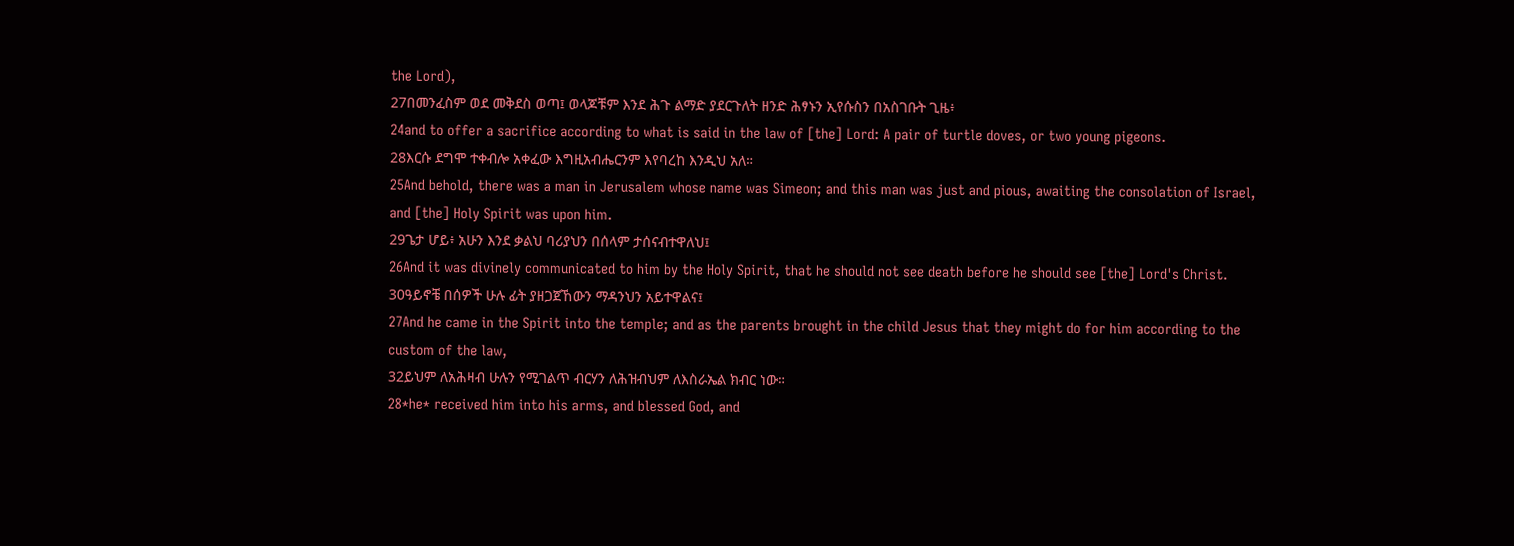the Lord),
27በመንፈስም ወደ መቅደስ ወጣ፤ ወላጆቹም እንደ ሕጉ ልማድ ያደርጉለት ዘንድ ሕፃኑን ኢየሱስን በአስገቡት ጊዜ፥
24and to offer a sacrifice according to what is said in the law of [the] Lord: A pair of turtle doves, or two young pigeons.
28እርሱ ደግሞ ተቀብሎ አቀፈው እግዚአብሔርንም እየባረከ እንዲህ አለ።
25And behold, there was a man in Jerusalem whose name was Simeon; and this man was just and pious, awaiting the consolation of Israel, and [the] Holy Spirit was upon him.
29ጌታ ሆይ፥ አሁን እንደ ቃልህ ባሪያህን በሰላም ታሰናብተዋለህ፤
26And it was divinely communicated to him by the Holy Spirit, that he should not see death before he should see [the] Lord's Christ.
30ዓይኖቼ በሰዎች ሁሉ ፊት ያዘጋጀኸውን ማዳንህን አይተዋልና፤
27And he came in the Spirit into the temple; and as the parents brought in the child Jesus that they might do for him according to the custom of the law,
32ይህም ለአሕዛብ ሁሉን የሚገልጥ ብርሃን ለሕዝብህም ለእስራኤል ክብር ነው።
28*he* received him into his arms, and blessed God, and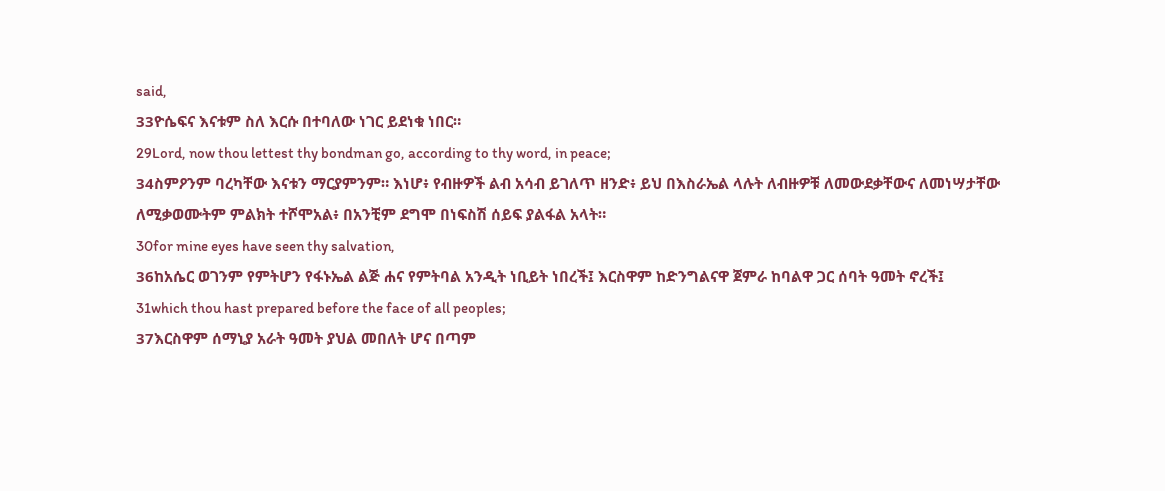said,
33ዮሴፍና እናቱም ስለ እርሱ በተባለው ነገር ይደነቁ ነበር።
29Lord, now thou lettest thy bondman go, according to thy word, in peace;
34ስምዖንም ባረካቸው እናቱን ማርያምንም። እነሆ፥ የብዙዎች ልብ አሳብ ይገለጥ ዘንድ፥ ይህ በእስራኤል ላሉት ለብዙዎቹ ለመውደቃቸውና ለመነሣታቸው ለሚቃወሙትም ምልክት ተሾሞአል፥ በአንቺም ደግሞ በነፍስሽ ሰይፍ ያልፋል አላት።
30for mine eyes have seen thy salvation,
36ከአሴር ወገንም የምትሆን የፋኑኤል ልጅ ሐና የምትባል አንዲት ነቢይት ነበረች፤ እርስዋም ከድንግልናዋ ጀምራ ከባልዋ ጋር ሰባት ዓመት ኖረች፤
31which thou hast prepared before the face of all peoples;
37እርስዋም ሰማኒያ አራት ዓመት ያህል መበለት ሆና በጣም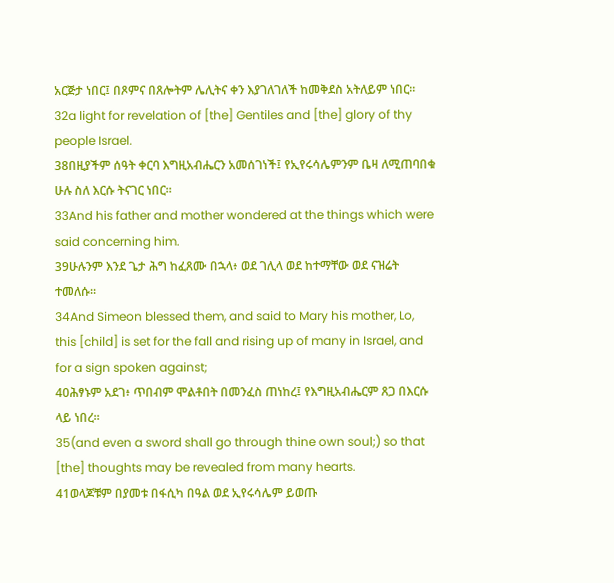አርጅታ ነበር፤ በጾምና በጸሎትም ሌሊትና ቀን እያገለገለች ከመቅደስ አትለይም ነበር።
32a light for revelation of [the] Gentiles and [the] glory of thy people Israel.
38በዚያችም ሰዓት ቀርባ እግዚአብሔርን አመሰገነች፤ የኢየሩሳሌምንም ቤዛ ለሚጠባበቁ ሁሉ ስለ እርሱ ትናገር ነበር።
33And his father and mother wondered at the things which were said concerning him.
39ሁሉንም እንደ ጌታ ሕግ ከፈጸሙ በኋላ፥ ወደ ገሊላ ወደ ከተማቸው ወደ ናዝሬት ተመለሱ።
34And Simeon blessed them, and said to Mary his mother, Lo, this [child] is set for the fall and rising up of many in Israel, and for a sign spoken against;
40ሕፃኑም አደገ፥ ጥበብም ሞልቶበት በመንፈስ ጠነከረ፤ የእግዚአብሔርም ጸጋ በእርሱ ላይ ነበረ።
35(and even a sword shall go through thine own soul;) so that [the] thoughts may be revealed from many hearts.
41ወላጆቹም በያመቱ በፋሲካ በዓል ወደ ኢየሩሳሌም ይወጡ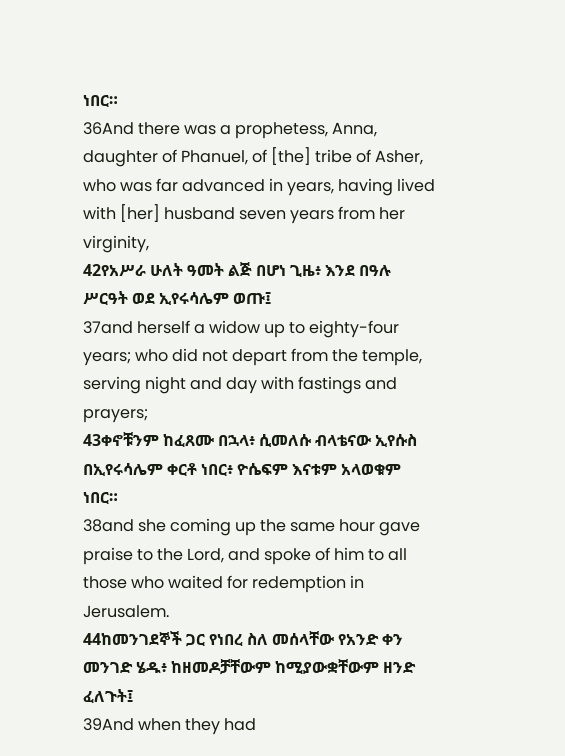ነበር።
36And there was a prophetess, Anna, daughter of Phanuel, of [the] tribe of Asher, who was far advanced in years, having lived with [her] husband seven years from her virginity,
42የአሥራ ሁለት ዓመት ልጅ በሆነ ጊዜ፥ እንደ በዓሉ ሥርዓት ወደ ኢየሩሳሌም ወጡ፤
37and herself a widow up to eighty-four years; who did not depart from the temple, serving night and day with fastings and prayers;
43ቀኖቹንም ከፈጸሙ በኋላ፥ ሲመለሱ ብላቴናው ኢየሱስ በኢየሩሳሌም ቀርቶ ነበር፥ ዮሴፍም እናቱም አላወቁም ነበር።
38and she coming up the same hour gave praise to the Lord, and spoke of him to all those who waited for redemption in Jerusalem.
44ከመንገደኞች ጋር የነበረ ስለ መሰላቸው የአንድ ቀን መንገድ ሄዱ፥ ከዘመዶቻቸውም ከሚያውቋቸውም ዘንድ ፈለጉት፤
39And when they had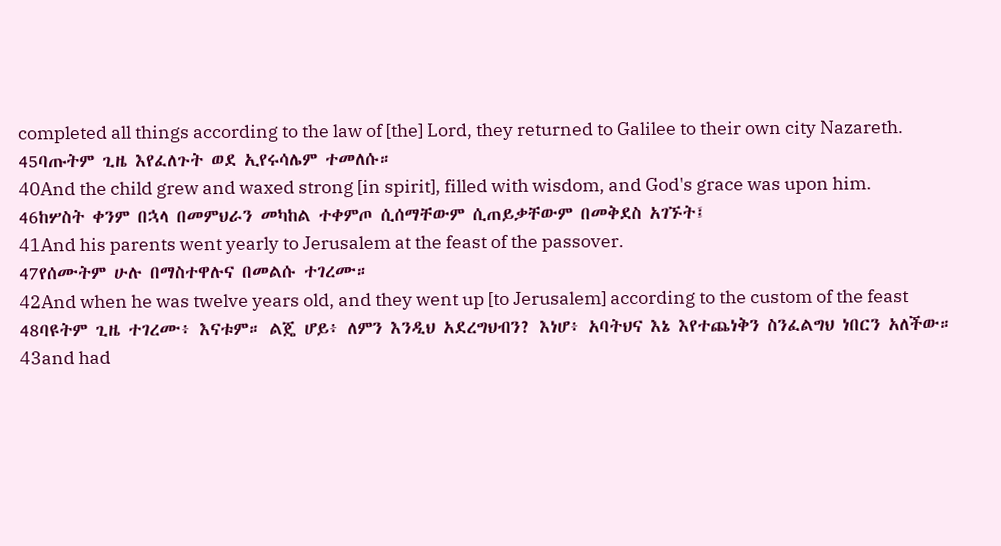completed all things according to the law of [the] Lord, they returned to Galilee to their own city Nazareth.
45ባጡትም ጊዜ እየፈለጉት ወደ ኢየሩሳሌም ተመለሱ።
40And the child grew and waxed strong [in spirit], filled with wisdom, and God's grace was upon him.
46ከሦስት ቀንም በኋላ በመምህራን መካከል ተቀምጦ ሲሰማቸውም ሲጠይቃቸውም በመቅደስ አገኙት፤
41And his parents went yearly to Jerusalem at the feast of the passover.
47የሰሙትም ሁሉ በማስተዋሉና በመልሱ ተገረሙ።
42And when he was twelve years old, and they went up [to Jerusalem] according to the custom of the feast
48ባዩትም ጊዜ ተገረሙ፥ እናቱም። ልጄ ሆይ፥ ለምን እንዲህ አደረግህብን? እነሆ፥ አባትህና እኔ እየተጨነቅን ስንፈልግህ ነበርን አለችው።
43and had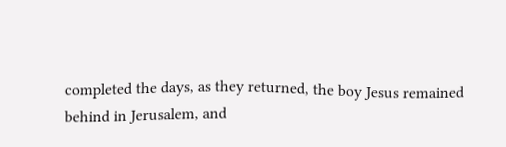completed the days, as they returned, the boy Jesus remained behind in Jerusalem, and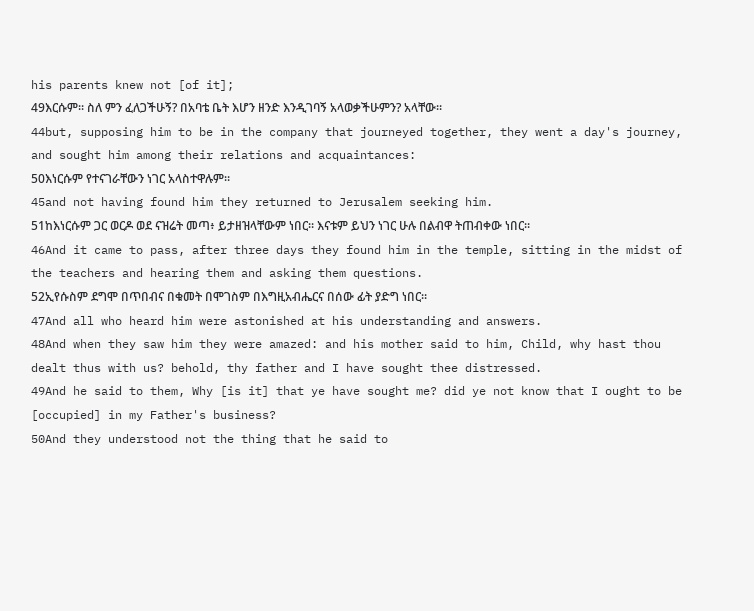his parents knew not [of it];
49እርሱም። ስለ ምን ፈለጋችሁኝ? በአባቴ ቤት እሆን ዘንድ እንዲገባኝ አላወቃችሁምን? አላቸው።
44but, supposing him to be in the company that journeyed together, they went a day's journey, and sought him among their relations and acquaintances:
50እነርሱም የተናገራቸውን ነገር አላስተዋሉም።
45and not having found him they returned to Jerusalem seeking him.
51ከእነርሱም ጋር ወርዶ ወደ ናዝሬት መጣ፥ ይታዘዝላቸውም ነበር። እናቱም ይህን ነገር ሁሉ በልብዋ ትጠብቀው ነበር።
46And it came to pass, after three days they found him in the temple, sitting in the midst of the teachers and hearing them and asking them questions.
52ኢየሱስም ደግሞ በጥበብና በቁመት በሞገስም በእግዚአብሔርና በሰው ፊት ያድግ ነበር።
47And all who heard him were astonished at his understanding and answers.
48And when they saw him they were amazed: and his mother said to him, Child, why hast thou dealt thus with us? behold, thy father and I have sought thee distressed.
49And he said to them, Why [is it] that ye have sought me? did ye not know that I ought to be [occupied] in my Father's business?
50And they understood not the thing that he said to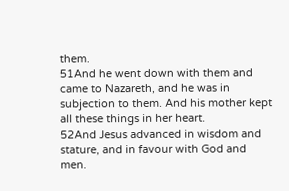them.
51And he went down with them and came to Nazareth, and he was in subjection to them. And his mother kept all these things in her heart.
52And Jesus advanced in wisdom and stature, and in favour with God and men.